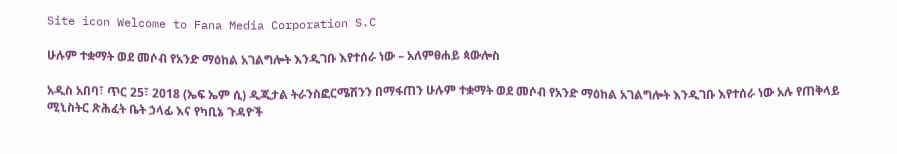Site icon Welcome to Fana Media Corporation S.C

ሁሉም ተቋማት ወደ መሶብ የአንድ ማዕከል አገልግሎት እንዲገቡ እየተሰራ ነው – አለምፀሐይ ጳውሎስ

አዲስ አበባ፣ ጥር 25፣ 2018 (ኤፍ ኤም ሲ) ዲጂታል ትራንስፎርሜሽንን በማፋጠን ሁሉም ተቋማት ወደ መሶብ የአንድ ማዕከል አገልግሎት እንዲገቡ እየተሰራ ነው አሉ የጠቅላይ ሚኒስትር ጽሕፈት ቤት ኃላፊ እና የካቢኔ ጉዳዮች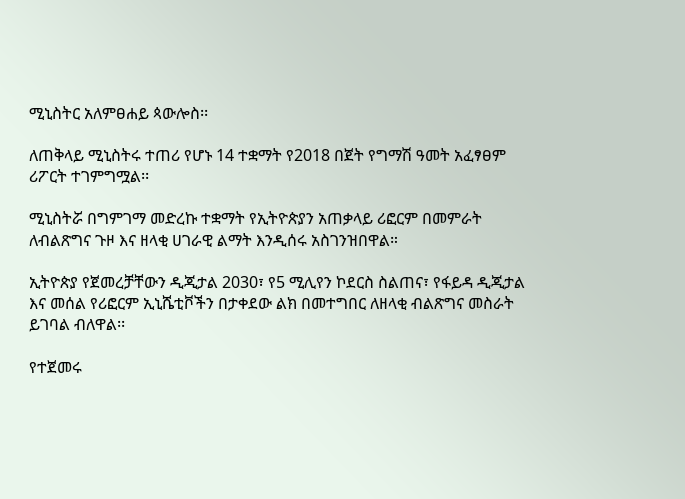ሚኒስትር አለምፀሐይ ጳውሎስ፡፡

ለጠቅላይ ሚኒስትሩ ተጠሪ የሆኑ 14 ተቋማት የ2018 በጀት የግማሽ ዓመት አፈፃፀም ሪፖርት ተገምግሟል፡፡

ሚኒስትሯ በግምገማ መድረኩ ተቋማት የኢትዮጵያን አጠቃላይ ሪፎርም በመምራት ለብልጽግና ጉዞ እና ዘላቂ ሀገራዊ ልማት እንዲሰሩ አስገንዝበዋል።

ኢትዮጵያ የጀመረቻቸውን ዲጂታል 2030፣ የ5 ሚሊየን ኮደርስ ስልጠና፣ የፋይዳ ዲጂታል እና መሰል የሪፎርም ኢኒሼቲቮችን በታቀደው ልክ በመተግበር ለዘላቂ ብልጽግና መስራት ይገባል ብለዋል፡፡

የተጀመሩ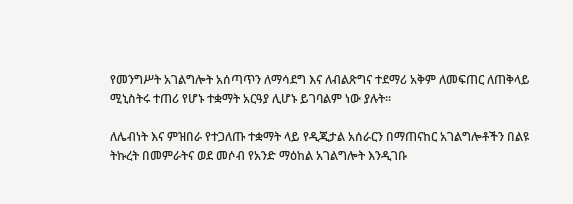የመንግሥት አገልግሎት አሰጣጥን ለማሳደግ እና ለብልጽግና ተደማሪ አቅም ለመፍጠር ለጠቅላይ ሚኒስትሩ ተጠሪ የሆኑ ተቋማት አርዓያ ሊሆኑ ይገባልም ነው ያሉት፡፡

ለሌብነት እና ምዝበራ የተጋለጡ ተቋማት ላይ የዲጂታል አሰራርን በማጠናከር አገልግሎቶችን በልዩ ትኩረት በመምራትና ወደ መሶብ የአንድ ማዕከል አገልግሎት እንዲገቡ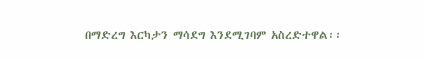በማድረግ እርካታን ማሳደግ እንደሚገባም አስረድተዋል፡፡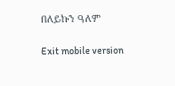በለይኩን ዓለም

Exit mobile version